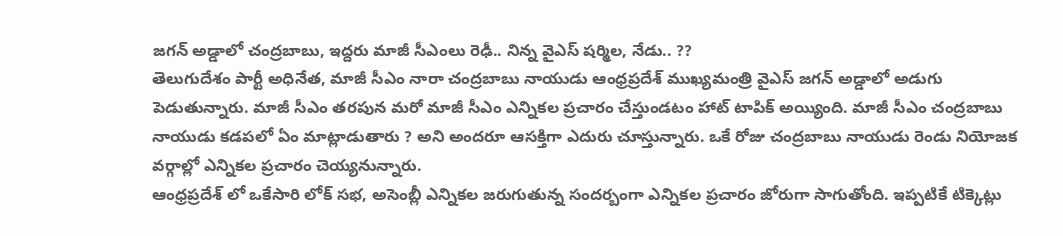జగన్ అడ్డాలో చంద్రబాబు, ఇద్దరు మాజీ సీఎంలు రెఢీ.. నిన్న వైఎస్ షర్మిల, నేడు.. ??
తెలుగుదేశం పార్టీ అధినేత, మాజీ సీఎం నారా చంద్రబాబు నాయుడు ఆంధ్రప్రదేశ్ ముఖ్యమంత్రి వైఎస్ జగన్ అడ్డాలో అడుగు పెడుతున్నారు. మాజీ సీఎం తరపున మరో మాజీ సీఎం ఎన్నికల ప్రచారం చేస్తుండటం హాట్ టాపిక్ అయ్యింది. మాజీ సీఎం చంద్రబాబు నాయుడు కడపలో ఏం మాట్లాడుతారు ? అని అందరూ ఆసక్తిగా ఎదురు చూస్తున్నారు. ఒకే రోజు చంద్రబాబు నాయుడు రెండు నియోజక వర్గాల్లో ఎన్నికల ప్రచారం చెయ్యనున్నారు.
ఆంధ్రప్రదేశ్ లో ఒకేసారి లోక్ సభ, అసెంబ్లీ ఎన్నికల జరుగుతున్న సందర్బంగా ఎన్నికల ప్రచారం జోరుగా సాగుతోంది. ఇప్పటికే టిక్కెట్లు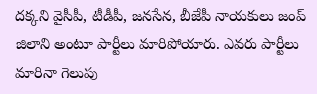దక్కని వైసీపీ, టీడీపీ, జనసేన, బీజేపీ నాయకులు జంప్ జిలాని అంటూ పార్టీలు మారిపోయారు. ఎవరు పార్టీలు మారినా గెలుపు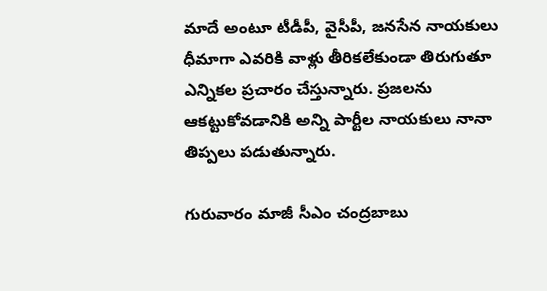మాదే అంటూ టీడీపీ, వైసీపీ, జనసేన నాయకులు ధీమాగా ఎవరికి వాళ్లు తీరికలేకుండా తిరుగుతూ ఎన్నికల ప్రచారం చేస్తున్నారు. ప్రజలను ఆకట్టుకోవడానికి అన్ని పార్టీల నాయకులు నానా తిప్పలు పడుతున్నారు.

గురువారం మాజీ సీఎం చంద్రబాబు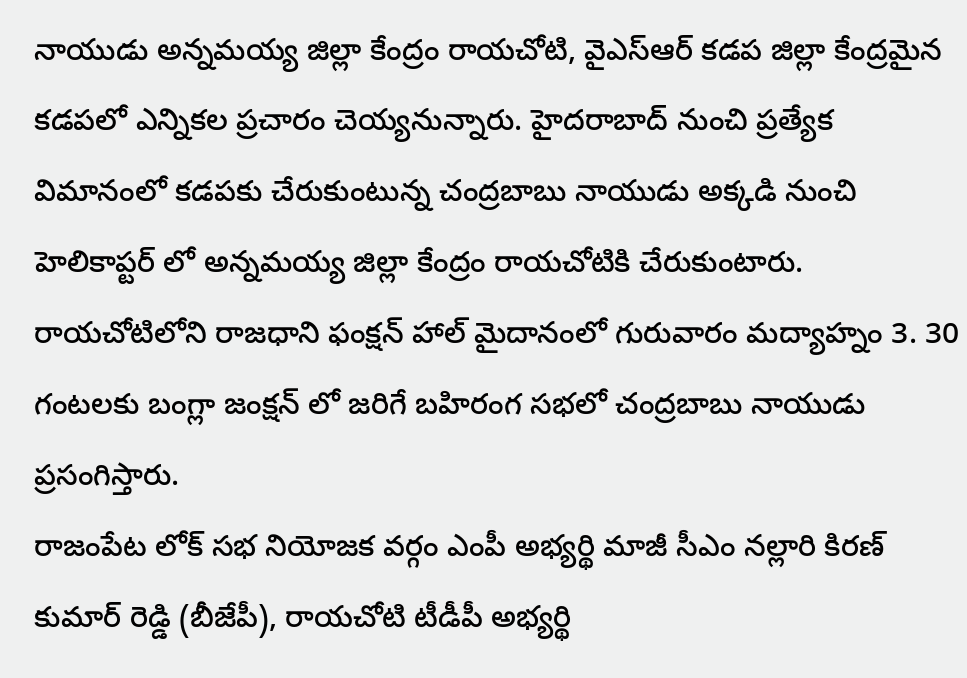నాయుడు అన్నమయ్య జిల్లా కేంద్రం రాయచోటి, వైఎస్ఆర్ కడప జిల్లా కేంద్రమైన కడపలో ఎన్నికల ప్రచారం చెయ్యనున్నారు. హైదరాబాద్ నుంచి ప్రత్యేక విమానంలో కడపకు చేరుకుంటున్న చంద్రబాబు నాయుడు అక్కడి నుంచి హెలికాప్టర్ లో అన్నమయ్య జిల్లా కేంద్రం రాయచోటికి చేరుకుంటారు. రాయచోటిలోని రాజధాని ఫంక్షన్ హాల్ మైదానంలో గురువారం మద్యాహ్నం 3. 30 గంటలకు బంగ్లా జంక్షన్ లో జరిగే బహిరంగ సభలో చంద్రబాబు నాయుడు ప్రసంగిస్తారు.
రాజంపేట లోక్ సభ నియోజక వర్గం ఎంపీ అభ్యర్థి మాజీ సీఎం నల్లారి కిరణ్ కుమార్ రెడ్డి (బీజేపీ), రాయచోటి టీడీపీ అభ్యర్థి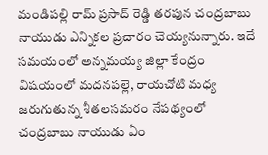మండిపల్లి రామ్ ప్రసాద్ రెడ్డి తరపున చంద్రబాబు నాయుడు ఎన్నికల ప్రచారం చెయ్యనున్నారు. ఇదే సమయంలో అన్నమయ్య జిల్లా కేంద్రం విషయంలో మదనపల్లె, రాయచోటి మధ్య జరుగుతున్న శీతలసమరం నేపథ్యంలో చంద్రబాబు నాయుడు ఏం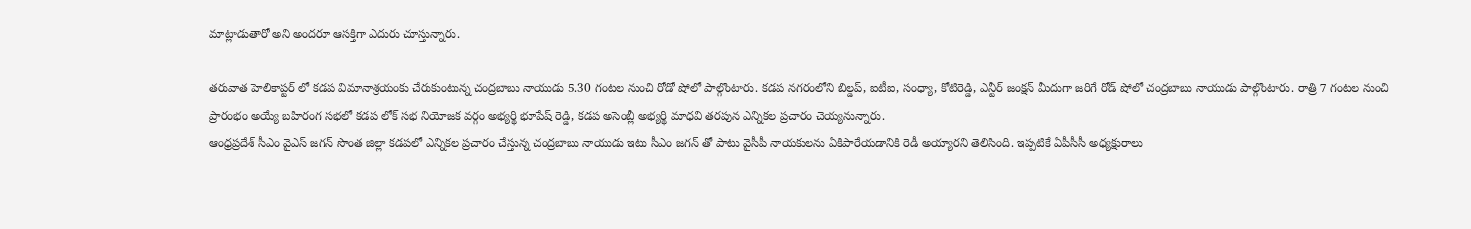మాట్లాడుతారో అని అందరూ ఆసక్తిగా ఎదురు చూస్తున్నారు.

తరువాత హెలికాప్టర్ లో కడప విమానాశ్రయంకు చేరుకుంటున్న చంద్రబాబు నాయుడు 5.30 గంటల నుంచి రోడో షోలో పాల్గొంటారు. కడప నగరంలోని బిల్డప్, ఐటీఐ, సంధ్యా, కోటిరెడ్డి, ఎన్టీర్ జంక్షన్ మీదుగా జరిగే రోడ్ షోలో చంద్రబాబు నాయుడు పాల్గొంటారు. రాత్రి 7 గంటల నుంచి ప్రారంభం అయ్యే బహిరంగ సభలో కడప లోక్ సభ నియోజక వర్గం అభ్యర్థి భూపేష్ రెడ్డి, కడప అసెంబ్లీ అభ్యర్థి మాధవి తరపున ఎన్నికల ప్రచారం చెయ్యనున్నారు.
ఆంధ్రప్రదేశ్ సీఎం వైఎస్ జగన్ సొంత జిల్లా కడపలో ఎన్నికల ప్రచారం చేస్తున్న చంద్రబాబు నాయుడు ఇటు సీఎం జగన్ తో పాటు వైసీపీ నాయకులను ఏకిపారేయడానికి రెడీ అయ్యారని తెలిసింది. ఇప్పటికే ఏపీసీసీ అధ్యక్షురాలు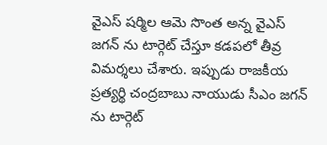వైఎస్ షర్మిల ఆమె సొంత అన్న వైఎస్ జగన్ ను టార్గెట్ చేస్తూ కడపలో తీవ్ర విమర్శలు చేశారు. ఇప్పుడు రాజకీయ ప్రత్యర్థి చంద్రబాబు నాయుడు సీఎం జగన్ ను టార్గెట్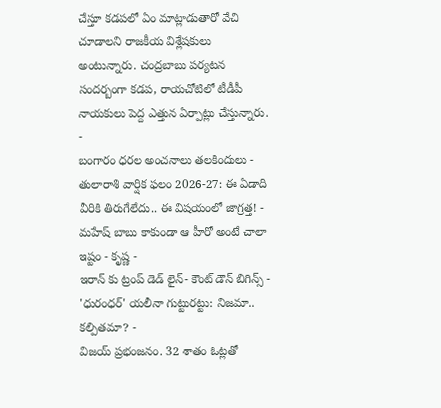చేస్తూ కడపలో ఏం మాట్లాడుతారో వేచి చూడాలని రాజకీయ విశ్లేషకులు అంటున్నారు. చంద్రబాబు పర్యటన సందర్బంగా కడప, రాయచోటిలో టీడీపీ నాయకులు పెద్ద ఎత్తున ఏర్పాట్లు చేస్తున్నారు.
-
బంగారం ధరల అంచనాలు తలకిందులు -
తులారాశి వార్షిక ఫలం 2026-27: ఈ ఏడాది వీరికి తిరుగేలేదు.. ఈ విషయంలో జాగ్రత్త! -
మహేష్ బాబు కాకుండా ఆ హీరో అంటే చాలా ఇష్టం - కృష్ణ -
ఇరాన్ కు ట్రంప్ డెడ్ లైన్- కౌంట్ డౌన్ బిగిన్స్ -
'ధురంధర్' యలీనా గుట్టురట్టు: నిజమా.. కల్పితమా? -
విజయ్ ప్రభంజనం. 32 శాతం ఓట్లతో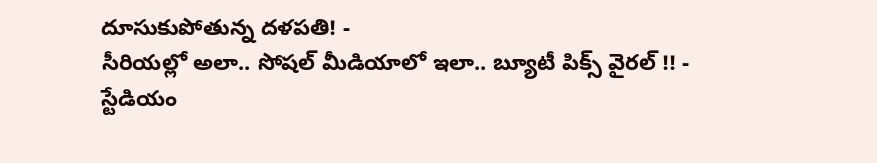దూసుకుపోతున్న దళపతి! -
సీరియల్లో అలా.. సోషల్ మీడియాలో ఇలా.. బ్యూటీ పిక్స్ వైరల్ !! -
స్టేడియం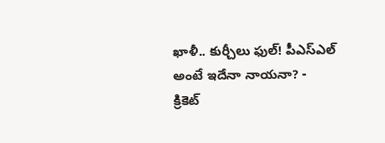ఖాళీ.. కుర్చీలు ఫుల్! పీఎస్ఎల్ అంటే ఇదేనా నాయనా? -
క్రికెట్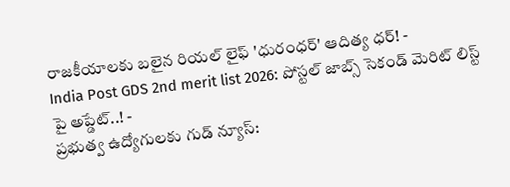రాజకీయాలకు బలైన రియల్ లైఫ్ 'ధురంధర్' ఆదిత్య ధర్! -
India Post GDS 2nd merit list 2026: పోస్టల్ జాబ్స్ సెకండ్ మెరిట్ లిస్ట్ పై అప్డేట్..! -
ప్రభుత్వ ఉద్యోగులకు గుడ్ న్యూస్: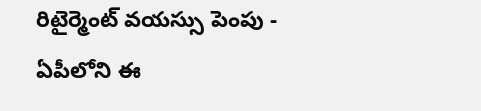రిటైర్మెంట్ వయస్సు పెంపు -
ఏపీలోని ఈ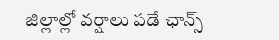జిల్లాల్లో వర్షాలు పడే ఛాన్స్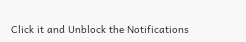Click it and Unblock the Notifications